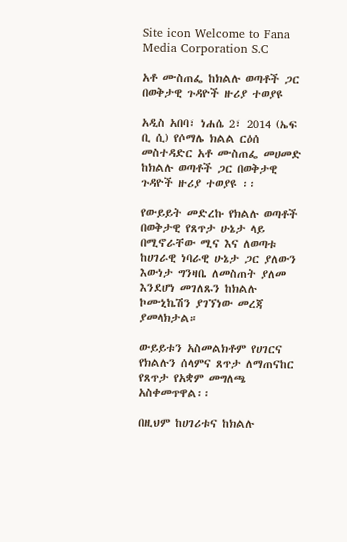Site icon Welcome to Fana Media Corporation S.C

አቶ ሙስጠፌ ከክልሉ ወጣቶች ጋር በወቅታዊ ጉዳዮች ዙሪያ ተወያዩ

አዲስ አበባ፣ ነሐሴ 2፣ 2014 (ኤፍ ቢ ሲ) የሶማሌ ክልል ርዕሰ መስተዳድር አቶ ሙስጠፌ መሀመድ ከክልሉ ወጣቶች ጋር በወቅታዊ ጉዳዮች ዙሪያ ተወያዩ ፡፡

የውይይት መድረኩ የክልሉ ወጣቶች በወቅታዊ የጸጥታ ሁኔታ ላይ በሚኖራቸው ሚና እና ለወጣቱ ከሀገራዊ ነባራዊ ሁኔታ ጋር ያለውን እውነታ ግንዛቤ ለመስጠት ያለመ እንደሆነ መገለጹን ከክልሉ ኮሙኒኬሽን ያገኘነው መረጃ ያመላክታል።

ውይይቱን አስመልክቶም የሀገርና የክልሉን ሰላምና ጸጥታ ለማጠናከር የጸጥታ የአቋም መግለጫ አስቀመጥዋል፡፡

በዚህም ከሀገሪቱና ከክልሉ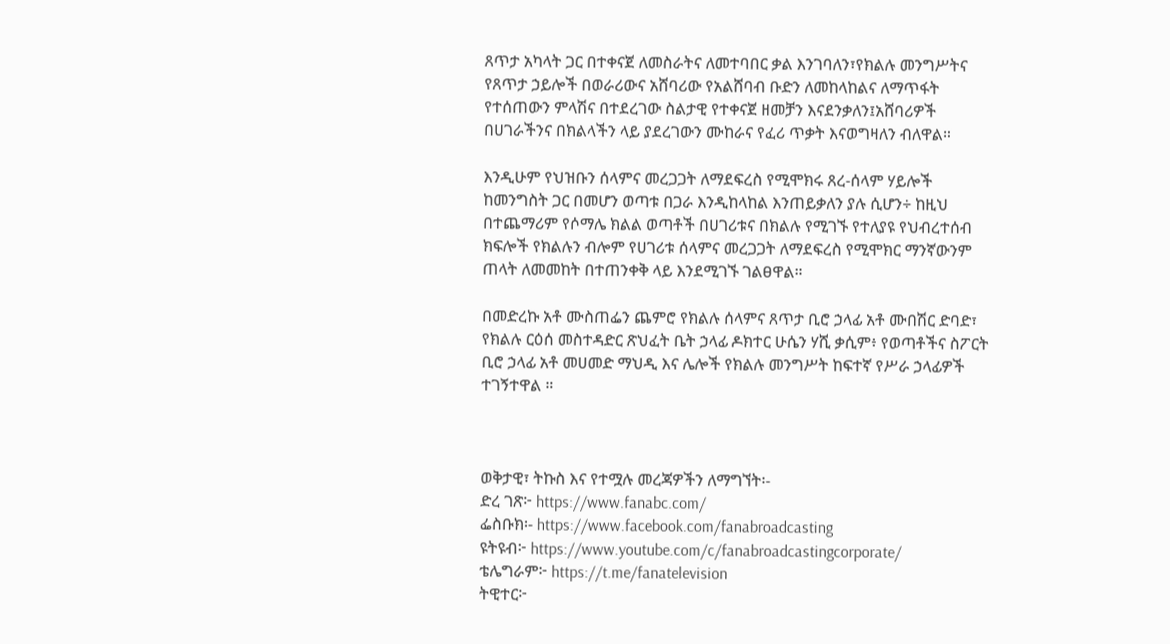ጸጥታ አካላት ጋር በተቀናጀ ለመስራትና ለመተባበር ቃል እንገባለን፣የክልሉ መንግሥትና የጸጥታ ኃይሎች በወራሪውና አሸባሪው የአልሸባብ ቡድን ለመከላከልና ለማጥፋት የተሰጠውን ምላሽና በተደረገው ስልታዊ የተቀናጀ ዘመቻን እናደንቃለን፤አሸባሪዎች በሀገራችንና በክልላችን ላይ ያደረገውን ሙከራና የፈሪ ጥቃት እናወግዛለን ብለዋል።

እንዲሁም የህዝቡን ሰላምና መረጋጋት ለማደፍረስ የሚሞክሩ ጸረ-ሰላም ሃይሎች ከመንግስት ጋር በመሆን ወጣቱ በጋራ እንዲከላከል እንጠይቃለን ያሉ ሲሆን÷ ከዚህ በተጨማሪም የሶማሌ ክልል ወጣቶች በሀገሪቱና በክልሉ የሚገኙ የተለያዩ የህብረተሰብ ክፍሎች የክልሉን ብሎም የሀገሪቱ ሰላምና መረጋጋት ለማደፍረስ የሚሞክር ማንኛውንም ጠላት ለመመከት በተጠንቀቅ ላይ እንደሚገኙ ገልፀዋል።

በመድረኩ አቶ ሙስጠፌን ጨምሮ የክልሉ ሰላምና ጸጥታ ቢሮ ኃላፊ አቶ ሙበሽር ድባድ፣ የክልሉ ርዕሰ መስተዳድር ጽህፈት ቤት ኃላፊ ዶክተር ሁሴን ሃሺ ቃሲም፥ የወጣቶችና ስፖርት ቢሮ ኃላፊ አቶ መሀመድ ማህዲ እና ሌሎች የክልሉ መንግሥት ከፍተኛ የሥራ ኃላፊዎች ተገኝተዋል ።



ወቅታዊ፣ ትኩስ እና የተሟሉ መረጃዎችን ለማግኘት፡-
ድረ ገጽ፦ https://www.fanabc.com/
ፌስቡክ፡- https://www.facebook.com/fanabroadcasting
ዩትዩብ፦ https://www.youtube.com/c/fanabroadcastingcorporate/
ቴሌግራም፦ https://t.me/fanatelevision
ትዊተር፦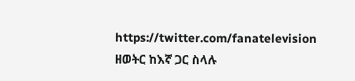https://twitter.com/fanatelevision
ዘወትር ከእኛ ጋር ስላሉ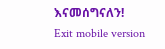እናመሰግናለን!
Exit mobile version